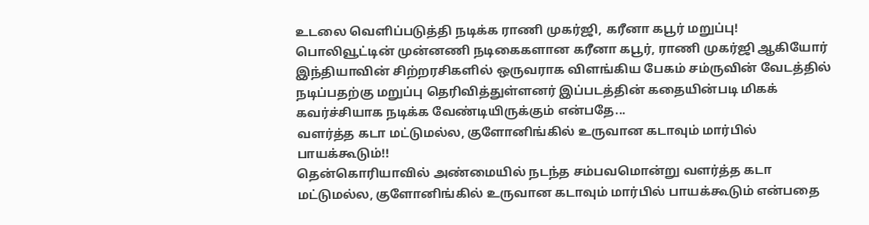உடலை வெளிப்படுத்தி நடிக்க ராணி முகர்ஜி, கரீனா கபூர் மறுப்பு!
பொலிவூட்டின் முன்னணி நடிகைகளான கரீனா கபூர், ராணி முகர்ஜி ஆகியோர் இந்தியாவின் சிற்றரசிகளில் ஒருவராக விளங்கிய பேகம் சம்ருவின் வேடத்தில் நடிப்பதற்கு மறுப்பு தெரிவித்துள்ளனர் இப்படத்தின் கதையின்படி மிகக் கவர்ச்சியாக நடிக்க வேண்டியிருக்கும் என்பதே...
வளர்த்த கடா மட்டுமல்ல, குளோனிங்கில் உருவான கடாவும் மார்பில் பாயக்கூடும்!!
தென்கொரியாவில் அண்மையில் நடந்த சம்பவமொன்று வளர்த்த கடா மட்டுமல்ல, குளோனிங்கில் உருவான கடாவும் மார்பில் பாயக்கூடும் என்பதை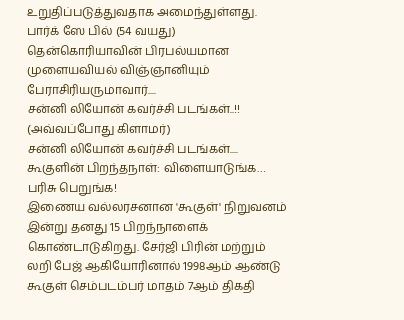உறுதிப்படுத்துவதாக அமைந்துள்ளது. பார்க் ஸே பில் (54 வயது) தென்கொரியாவின் பிரபல்யமான முளையவியல் விஞ்ஞானியும் பேராசிரியருமாவார்....
சன்னி லியோன் கவர்ச்சி படங்கள்..!! (அவ்வப்போது கிளாமர்)
சன்னி லியோன் கவர்ச்சி படங்கள்....
கூகுளின் பிறந்தநாள்: விளையாடுங்க… பரிசு பெறுங்க!
இணைய வல்லரசனான 'கூகுள்' நிறுவனம் இன்று தனது 15 பிறந்நாளைக் கொண்டாடுகிறது. சேர்ஜி பிரின் மற்றும் லறி பேஜ் ஆகியோரினால் 1998ஆம் ஆண்டு கூகுள் செம்படம்பர் மாதம் 7ஆம் திகதி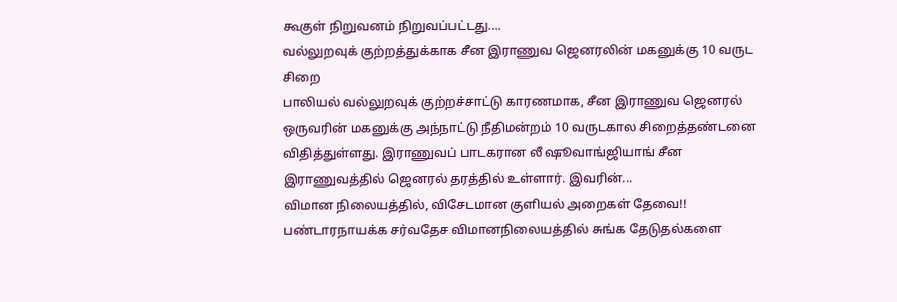கூகுள் நிறுவனம் நிறுவப்பட்டது....
வல்லுறவுக் குற்றத்துக்காக சீன இராணுவ ஜெனரலின் மகனுக்கு 10 வருட சிறை
பாலியல் வல்லுறவுக் குற்றச்சாட்டு காரணமாக, சீன இராணுவ ஜெனரல் ஒருவரின் மகனுக்கு அந்நாட்டு நீதிமன்றம் 10 வருடகால சிறைத்தண்டனை விதித்துள்ளது. இராணுவப் பாடகரான லீ ஷூவாங்ஜியாங் சீன இராணுவத்தில் ஜெனரல் தரத்தில் உள்ளார். இவரின்...
விமான நிலையத்தில், விசேடமான குளியல் அறைகள் தேவை!!
பண்டாரநாயக்க சர்வதேச விமானநிலையத்தில் சுங்க தேடுதல்களை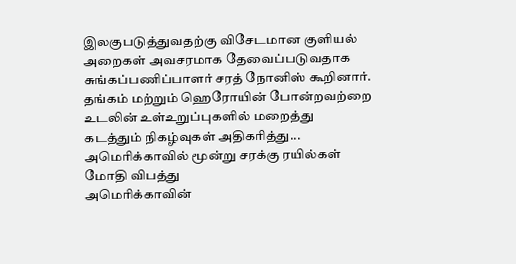இலகுபடுத்துவதற்கு விசேடமான குளியல் அறைகள் அவசரமாக தேவைப்படுவதாக சுங்கப்பணிப்பாளர் சரத் நோனிஸ் கூறினார். தங்கம் மற்றும் ஹெரோயின் போன்றவற்றை உடலின் உள்உறுப்புகளில் மறைத்து கடத்தும் நிகழ்வுகள் அதிகரித்து...
அமெரிக்காவில் மூன்று சரக்கு ரயில்கள் மோதி விபத்து
அமெரிக்காவின்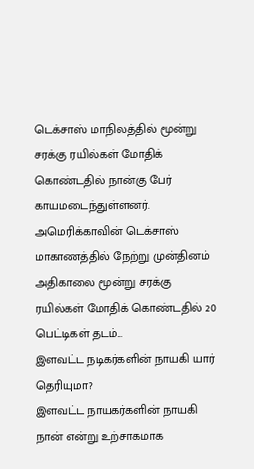டெக்சாஸ் மாநிலத்தில் மூன்று சரக்கு ரயில்கள் மோதிக் கொண்டதில் நான்கு பேர் காயமடைந்துள்ளனர். அமெரிக்காவின் டெக்சாஸ் மாகாணத்தில் நேற்று முன்தினம் அதிகாலை மூன்று சரக்கு ரயில்கள் மோதிக் கொண்டதில் 20 பெட்டிகள் தடம்...
இளவட்ட நடிகர்களின் நாயகி யார் தெரியுமா?
இளவட்ட நாயகர்களின் நாயகி நான் என்று உற்சாகமாக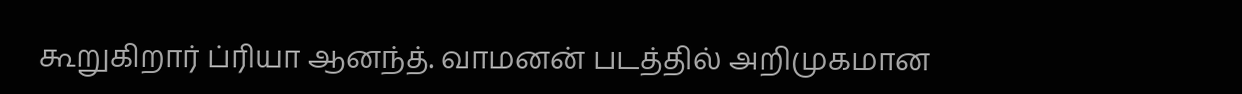கூறுகிறார் ப்ரியா ஆனந்த். வாமனன் படத்தில் அறிமுகமான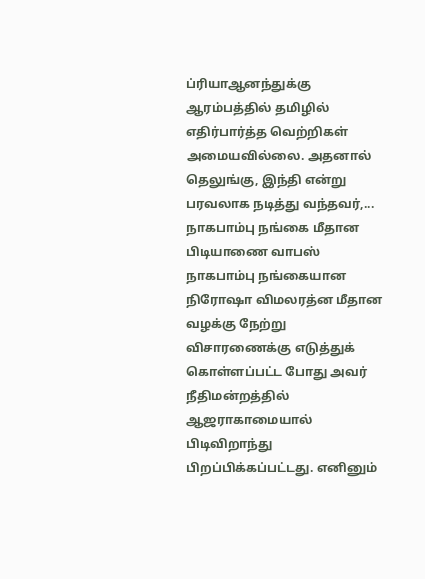ப்ரியாஆனந்துக்கு ஆரம்பத்தில் தமிழில் எதிர்பார்த்த வெற்றிகள் அமையவில்லை. அதனால் தெலுங்கு, இந்தி என்று பரவலாக நடித்து வந்தவர்,...
நாகபாம்பு நங்கை மீதான பிடியாணை வாபஸ்
நாகபாம்பு நங்கையான நிரோஷா விமலரத்ன மீதான வழக்கு நேற்று விசாரணைக்கு எடுத்துக் கொள்ளப்பட்ட போது அவர் நீதிமன்றத்தில் ஆஜராகாமையால் பிடிவிறாந்து பிறப்பிக்கப்பட்டது. எனினும்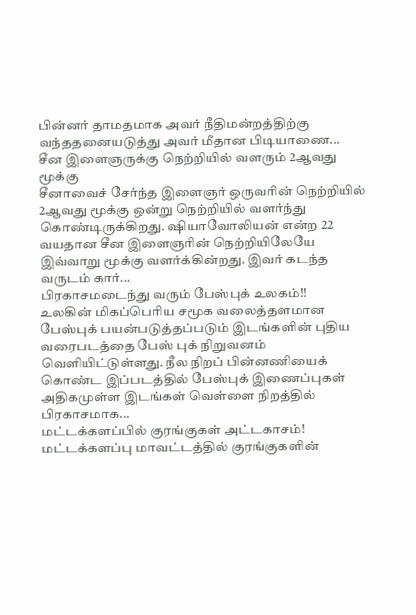பின்னர் தாமதமாக அவர் நீதிமன்றத்திற்கு வந்ததனையடுத்து அவர் மீதான பிடியாணை...
சீன இளைஞருக்கு நெற்றியில் வளரும் 2ஆவது மூக்கு
சீனாவைச் சேர்ந்த இளைஞர் ஒருவரின் நெற்றியில் 2ஆவது மூக்கு ஒன்று நெற்றியில் வளர்ந்து கொண்டிருக்கிறது. ஷியாவோலியன் என்ற 22 வயதான சீன இளைஞரின் நெற்றியிலேயே இவ்வாறு மூக்கு வளர்க்கின்றது. இவர் கடந்த வருடம் கார்...
பிரகாசமடைந்து வரும் பேஸ்புக் உலகம்!!
உலகின் மிகப்பெரிய சமூக வலைத்தளமான பேஸ்புக் பயன்படுத்தப்படும் இடங்களின் புதிய வரைபடத்தை பேஸ் புக் நிறுவனம் வெளியிட்டுள்ளது. நீல நிறப் பின்னணியைக் கொண்ட இப்படத்தில் பேஸ்புக் இணைப்புகள் அதிகமுள்ள இடங்கள் வெள்ளை நிறத்தில் பிரகாசமாக...
மட்டக்களப்பில் குரங்குகள் அட்டகாசம்!
மட்டக்களப்பு மாவட்டத்தில் குரங்குகளின்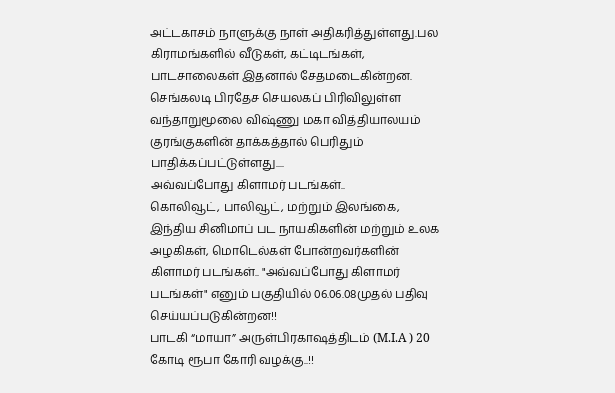அட்டகாசம் நாளுக்கு நாள் அதிகரித்துள்ளது.பல கிராமங்களில் வீடுகள், கட்டிடங்கள், பாடசாலைகள் இதனால் சேதமடைகின்றன. செங்கலடி பிரதேச செயலகப் பிரிவிலுள்ள வந்தாறுமூலை விஷ்ணு மகா வித்தியாலயம் குரங்குகளின் தாக்கத்தால் பெரிதும் பாதிக்கப்பட்டுள்ளது....
அவ்வப்போது கிளாமர் படங்கள்..
கொலிவூட், பாலிவூட், மற்றும் இலங்கை, இந்திய சினிமாப் பட நாயகிகளின் மற்றும் உலக அழகிகள், மொடெல்கள் போன்றவர்களின் கிளாமர் படங்கள்.. "அவ்வப்போது கிளாமர் படங்கள்" எனும் பகுதியில் 06.06.08முதல் பதிவு செய்யப்படுகின்றன!!
பாடகி “மாயா” அருள்பிரகாஷத்திடம் (M.I.A ) 20 கோடி ரூபா கோரி வழக்கு..!!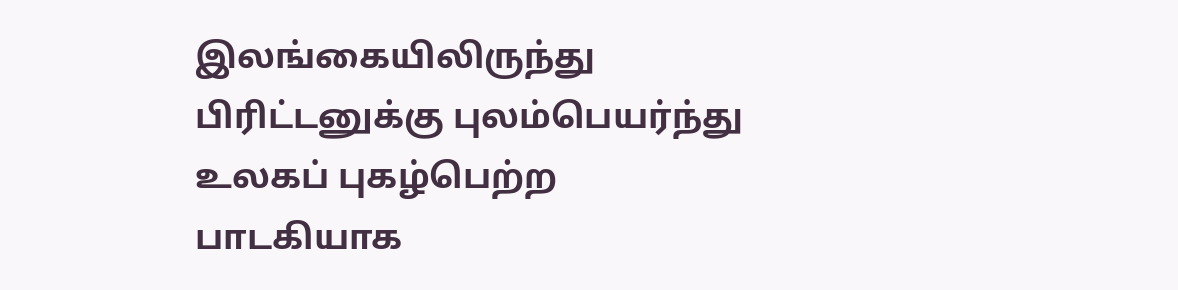இலங்கையிலிருந்து பிரிட்டனுக்கு புலம்பெயர்ந்து உலகப் புகழ்பெற்ற பாடகியாக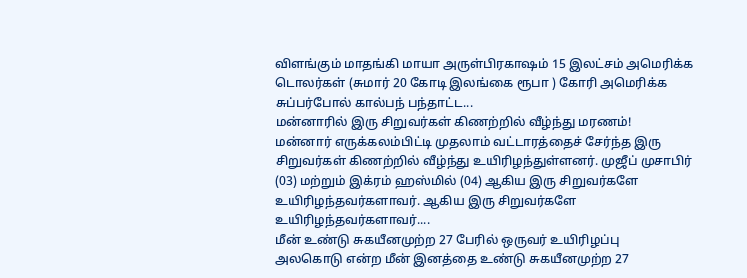விளங்கும் மாதங்கி மாயா அருள்பிரகாஷம் 15 இலட்சம் அமெரிக்க டொலர்கள் (சுமார் 20 கோடி இலங்கை ரூபா ) கோரி அமெரிக்க சுப்பர்போல் கால்பந் பந்தாட்ட...
மன்னாரில் இரு சிறுவர்கள் கிணற்றில் வீழ்ந்து மரணம்!
மன்னார் எருக்கலம்பிட்டி முதலாம் வட்டாரத்தைச் சேர்ந்த இரு சிறுவர்கள் கிணற்றில் வீழ்ந்து உயிரிழந்துள்ளனர். முஜீப் முசாபிர் (03) மற்றும் இக்ரம் ஹஸ்மில் (04) ஆகிய இரு சிறுவர்களே உயிரிழந்தவர்களாவர். ஆகிய இரு சிறுவர்களே உயிரிழந்தவர்களாவர்....
மீன் உண்டு சுகயீனமுற்ற 27 பேரில் ஒருவர் உயிரிழப்பு
அலகொடு என்ற மீன் இனத்தை உண்டு சுகயீனமுற்ற 27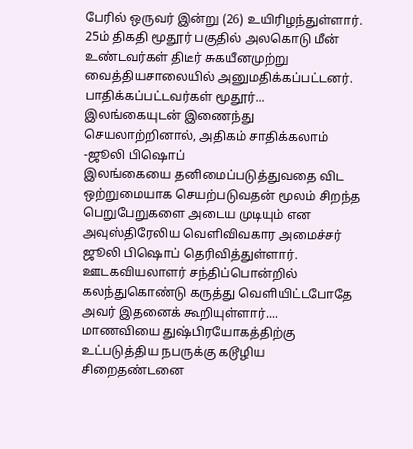பேரில் ஒருவர் இன்று (26) உயிரிழந்துள்ளார். 25ம் திகதி மூதூர் பகுதில் அலகொடு மீன் உண்டவர்கள் திடீர் சுகயீனமுற்று வைத்தியசாலையில் அனுமதிக்கப்பட்டனர். பாதிக்கப்பட்டவர்கள் மூதூர்...
இலங்கையுடன் இணைந்து செயலாற்றினால், அதிகம் சாதிக்கலாம் -ஜூலி பிஷொப்
இலங்கையை தனிமைப்படுத்துவதை விட ஒற்றுமையாக செயற்படுவதன் மூலம் சிறந்த பெறுபேறுகளை அடைய முடியும் என அவுஸ்திரேலிய வெளிவிவகார அமைச்சர் ஜூலி பிஷொப் தெரிவித்துள்ளார். ஊடகவியலாளர் சந்திப்பொன்றில் கலந்துகொண்டு கருத்து வெளியிட்டபோதே அவர் இதனைக் கூறியுள்ளார்....
மாணவியை துஷ்பிரயோகத்திற்கு உட்படுத்திய நபருக்கு கடூழிய சிறைதண்டனை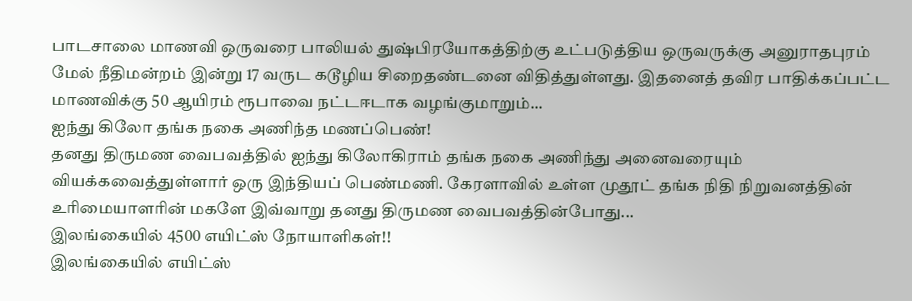பாடசாலை மாணவி ஒருவரை பாலியல் துஷ்பிரயோகத்திற்கு உட்படுத்திய ஒருவருக்கு அனுராதபுரம் மேல் நீதிமன்றம் இன்று 17 வருட கடூழிய சிறைதண்டனை விதித்துள்ளது. இதனைத் தவிர பாதிக்கப்பட்ட மாணவிக்கு 50 ஆயிரம் ரூபாவை நட்டஈடாக வழங்குமாறும்...
ஐந்து கிலோ தங்க நகை அணிந்த மணப்பெண்!
தனது திருமண வைபவத்தில் ஐந்து கிலோகிராம் தங்க நகை அணிந்து அனைவரையும் வியக்கவைத்துள்ளார் ஒரு இந்தியப் பெண்மணி. கேரளாவில் உள்ள முதூட் தங்க நிதி நிறுவனத்தின் உரிமையாளரின் மகளே இவ்வாறு தனது திருமண வைபவத்தின்போது...
இலங்கையில் 4500 எயிட்ஸ் நோயாளிகள்!!
இலங்கையில் எயிட்ஸ்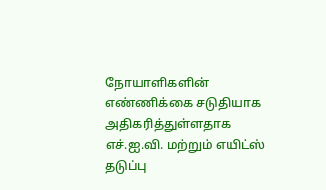நோயாளிகளின் எண்ணிக்கை சடுதியாக அதிகரித்துள்ளதாக எச்.ஐ.வி. மற்றும் எயிட்ஸ் தடுப்பு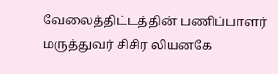வேலைத்திட்டத்தின் பணிப்பாளர் மருத்துவர் சிசிர லியனகே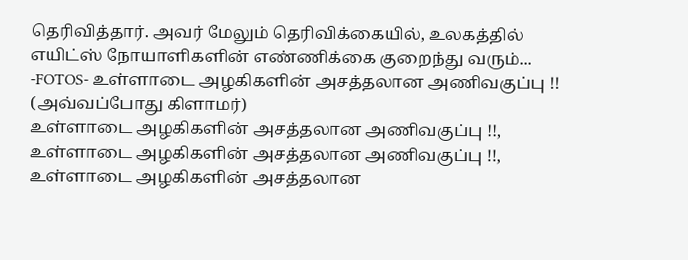தெரிவித்தார். அவர் மேலும் தெரிவிக்கையில், உலகத்தில் எயிட்ஸ் நோயாளிகளின் எண்ணிக்கை குறைந்து வரும்...
-FOTOS- உள்ளாடை அழகிகளின் அசத்தலான அணிவகுப்பு !! (அவ்வப்போது கிளாமர்)
உள்ளாடை அழகிகளின் அசத்தலான அணிவகுப்பு !!, உள்ளாடை அழகிகளின் அசத்தலான அணிவகுப்பு !!, உள்ளாடை அழகிகளின் அசத்தலான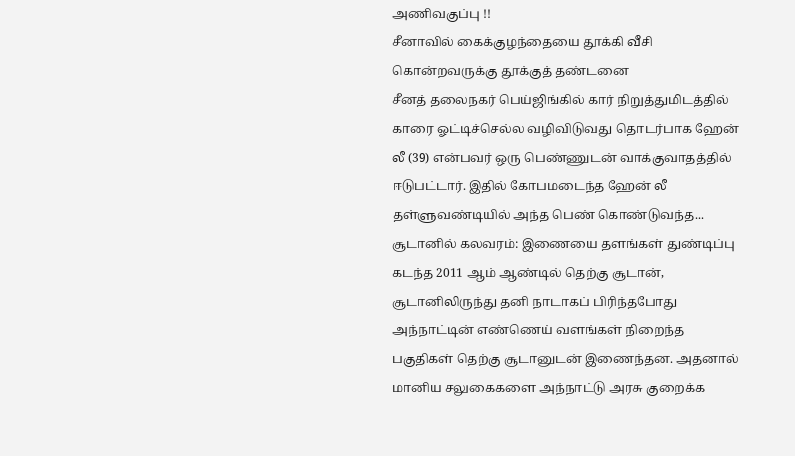அணிவகுப்பு !!
சீனாவில் கைக்குழந்தையை தூக்கி வீசி கொன்றவருக்கு தூக்குத் தண்டனை
சீனத் தலைநகர் பெய்ஜிங்கில் கார் நிறுத்துமிடத்தில் காரை ஓட்டிச்செல்ல வழிவிடுவது தொடர்பாக ஹேன் லீ (39) என்பவர் ஒரு பெண்ணுடன் வாக்குவாதத்தில் ஈடுபட்டார். இதில் கோபமடைந்த ஹேன் லீ தள்ளுவண்டியில் அந்த பெண் கொண்டுவந்த...
சூடானில் கலவரம்: இணையை தளங்கள் துண்டிப்பு
கடந்த 2011 ஆம் ஆண்டில் தெற்கு சூடான், சூடானிலிருந்து தனி நாடாகப் பிரிந்தபோது அந்நாட்டின் எண்ணெய் வளங்கள் நிறைந்த பகுதிகள் தெற்கு சூடானுடன் இணைந்தன. அதனால் மானிய சலுகைகளை அந்நாட்டு அரசு குறைக்க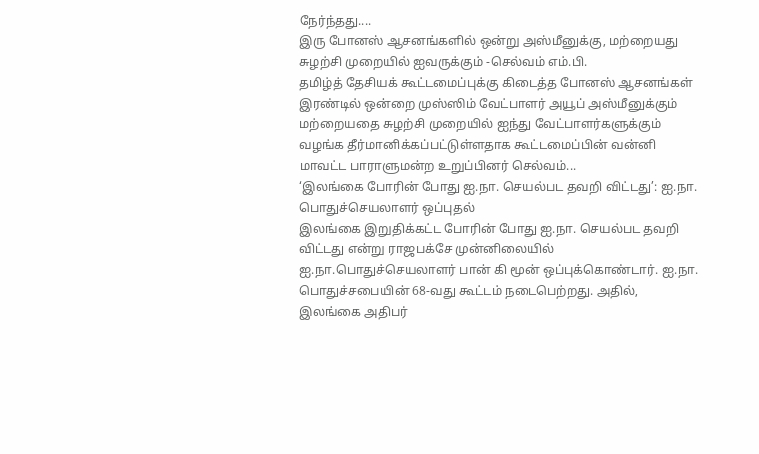நேர்ந்தது....
இரு போனஸ் ஆசனங்களில் ஒன்று அஸ்மீனுக்கு, மற்றையது சுழற்சி முறையில் ஐவருக்கும் -செல்வம் எம்.பி.
தமிழ்த் தேசியக் கூட்டமைப்புக்கு கிடைத்த போனஸ் ஆசனங்கள் இரண்டில் ஒன்றை முஸ்ஸிம் வேட்பாளர் அயூப் அஸ்மீனுக்கும் மற்றையதை சுழற்சி முறையில் ஐந்து வேட்பாளர்களுக்கும் வழங்க தீர்மானிக்கப்பட்டுள்ளதாக கூட்டமைப்பின் வன்னி மாவட்ட பாராளுமன்ற உறுப்பினர் செல்வம்...
‘இலங்கை போரின் போது ஐ.நா. செயல்பட தவறி விட்டது’: ஐ.நா. பொதுச்செயலாளர் ஒப்புதல்
இலங்கை இறுதிக்கட்ட போரின் போது ஐ.நா. செயல்பட தவறி விட்டது என்று ராஜபக்சே முன்னிலையில் ஐ.நா.பொதுச்செயலாளர் பான் கி மூன் ஒப்புக்கொண்டார். ஐ.நா. பொதுச்சபையின் 68-வது கூட்டம் நடைபெற்றது. அதில், இலங்கை அதிபர்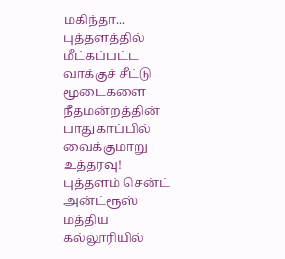மகிந்தா...
புத்தளத்தில் மீட்கப்பட்ட வாக்குச் சீட்டு மூடைகளை நீதமன்றத்தின் பாதுகாப்பில் வைக்குமாறு உத்தரவு!
புத்தளம் சென்ட் அன்ட்ரூஸ் மத்திய கல்லூரியில்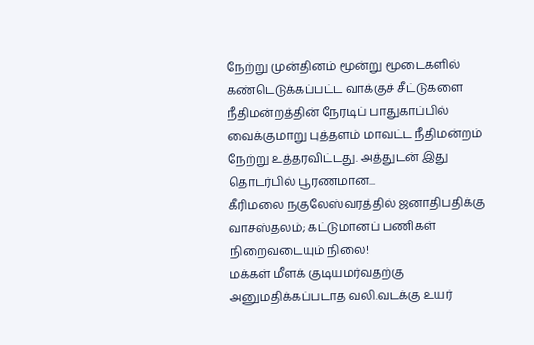நேற்று முன்தினம் மூன்று மூடைகளில் கண்டெடுக்கப்பட்ட வாக்குச் சீட்டுகளை நீதிமன்றத்தின் நேரடிப் பாதுகாப்பில் வைக்குமாறு புத்தளம் மாவட்ட நீதிமன்றம் நேற்று உத்தரவிட்டது. அத்துடன் இது தொடர்பில் பூரணமான...
கீரிமலை நகுலேஸ்வரத்தில் ஜனாதிபதிக்கு வாசஸ்தலம்; கட்டுமானப் பணிகள் நிறைவடையும் நிலை!
மக்கள் மீளக் குடியமர்வதற்கு அனுமதிக்கப்படாத வலி.வடக்கு உயர்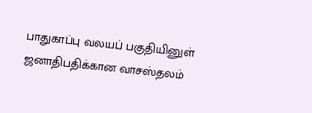பாதுகாப்பு வலயப் பகுதியினுள் ஜனாதிபதிக்கான வாசஸ்தலம்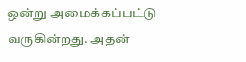ஒன்று அமைக்கப்பட்டு வருகின்றது. அதன்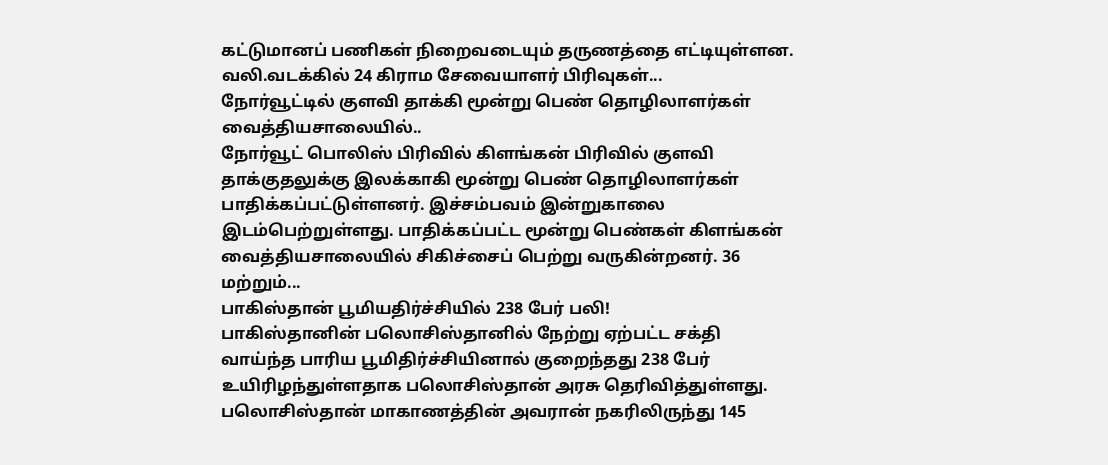கட்டுமானப் பணிகள் நிறைவடையும் தருணத்தை எட்டியுள்ளன. வலி.வடக்கில் 24 கிராம சேவையாளர் பிரிவுகள்...
நோர்வூட்டில் குளவி தாக்கி மூன்று பெண் தொழிலாளர்கள் வைத்தியசாலையில்..
நோர்வூட் பொலிஸ் பிரிவில் கிளங்கன் பிரிவில் குளவி தாக்குதலுக்கு இலக்காகி மூன்று பெண் தொழிலாளர்கள் பாதிக்கப்பட்டுள்ளனர். இச்சம்பவம் இன்றுகாலை இடம்பெற்றுள்ளது. பாதிக்கப்பட்ட மூன்று பெண்கள் கிளங்கன் வைத்தியசாலையில் சிகிச்சைப் பெற்று வருகின்றனர். 36 மற்றும்...
பாகிஸ்தான் பூமியதிர்ச்சியில் 238 பேர் பலி!
பாகிஸ்தானின் பலொசிஸ்தானில் நேற்று ஏற்பட்ட சக்தி வாய்ந்த பாரிய பூமிதிர்ச்சியினால் குறைந்தது 238 பேர் உயிரிழந்துள்ளதாக பலொசிஸ்தான் அரசு தெரிவித்துள்ளது. பலொசிஸ்தான் மாகாணத்தின் அவரான் நகரிலிருந்து 145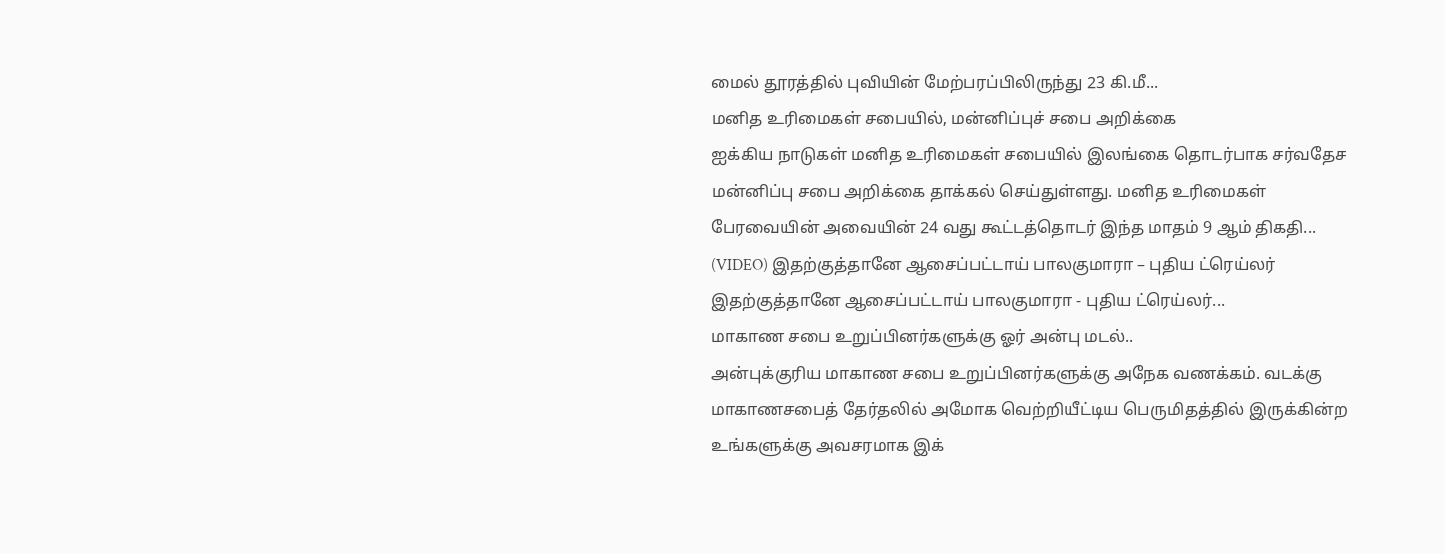மைல் தூரத்தில் புவியின் மேற்பரப்பிலிருந்து 23 கி.மீ...
மனித உரிமைகள் சபையில், மன்னிப்புச் சபை அறிக்கை
ஐக்கிய நாடுகள் மனித உரிமைகள் சபையில் இலங்கை தொடர்பாக சர்வதேச மன்னிப்பு சபை அறிக்கை தாக்கல் செய்துள்ளது. மனித உரிமைகள் பேரவையின் அவையின் 24 வது கூட்டத்தொடர் இந்த மாதம் 9 ஆம் திகதி...
(VIDEO) இதற்குத்தானே ஆசைப்பட்டாய் பாலகுமாரா – புதிய ட்ரெய்லர்
இதற்குத்தானே ஆசைப்பட்டாய் பாலகுமாரா - புதிய ட்ரெய்லர்...
மாகாண சபை உறுப்பினர்களுக்கு ஓர் அன்பு மடல்..
அன்புக்குரிய மாகாண சபை உறுப்பினர்களுக்கு அநேக வணக்கம். வடக்கு மாகாணசபைத் தேர்தலில் அமோக வெற்றியீட்டிய பெருமிதத்தில் இருக்கின்ற உங்களுக்கு அவசரமாக இக்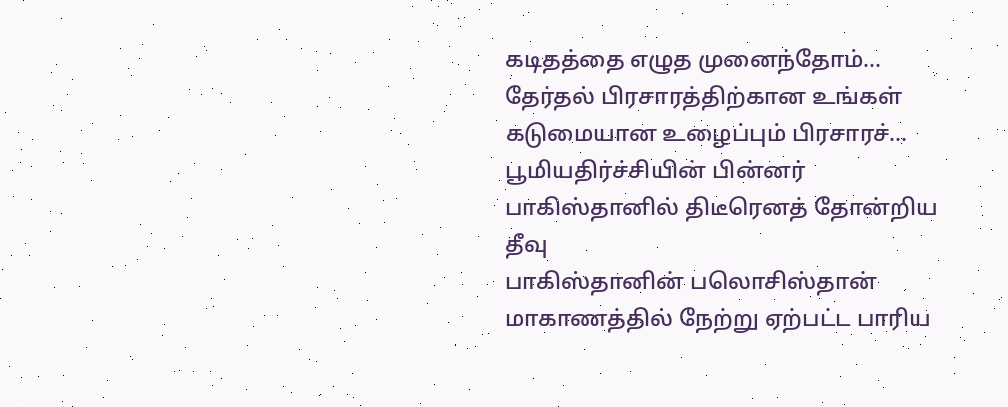கடிதத்தை எழுத முனைந்தோம்... தேர்தல் பிரசாரத்திற்கான உங்கள் கடுமையான உழைப்பும் பிரசாரச்...
பூமியதிர்ச்சியின் பின்னர் பாகிஸ்தானில் திடீரெனத் தோன்றிய தீவு
பாகிஸ்தானின் பலொசிஸ்தான் மாகாணத்தில் நேற்று ஏற்பட்ட பாரிய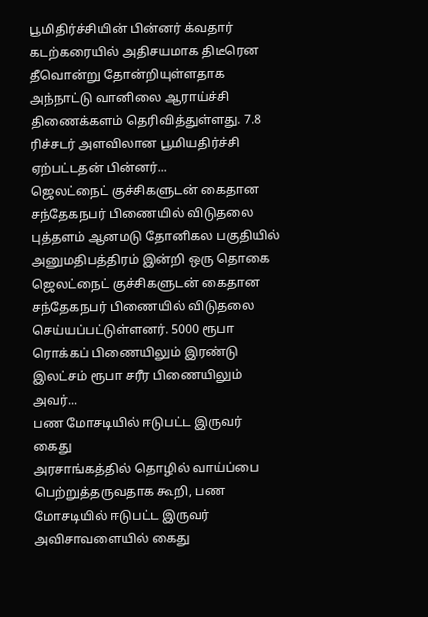பூமிதிர்ச்சியின் பின்னர் க்வதார் கடற்கரையில் அதிசயமாக திடீரென தீவொன்று தோன்றியுள்ளதாக அந்நாட்டு வானிலை ஆராய்ச்சி திணைக்களம் தெரிவித்துள்ளது. 7.8 ரிச்சடர் அளவிலான பூமியதிர்ச்சி ஏற்பட்டதன் பின்னர்...
ஜெலட்நைட் குச்சிகளுடன் கைதான சந்தேகநபர் பிணையில் விடுதலை
புத்தளம் ஆனமடு தோனிகல பகுதியில் அனுமதிபத்திரம் இன்றி ஒரு தொகை ஜெலட்நைட் குச்சிகளுடன் கைதான சந்தேகநபர் பிணையில் விடுதலை செய்யப்பட்டுள்ளனர். 5000 ரூபா ரொக்கப் பிணையிலும் இரண்டு இலட்சம் ரூபா சரீர பிணையிலும் அவர்...
பண மோசடியில் ஈடுபட்ட இருவர் கைது
அரசாங்கத்தில் தொழில் வாய்ப்பை பெற்றுத்தருவதாக கூறி, பண மோசடியில் ஈடுபட்ட இருவர் அவிசாவளையில் கைது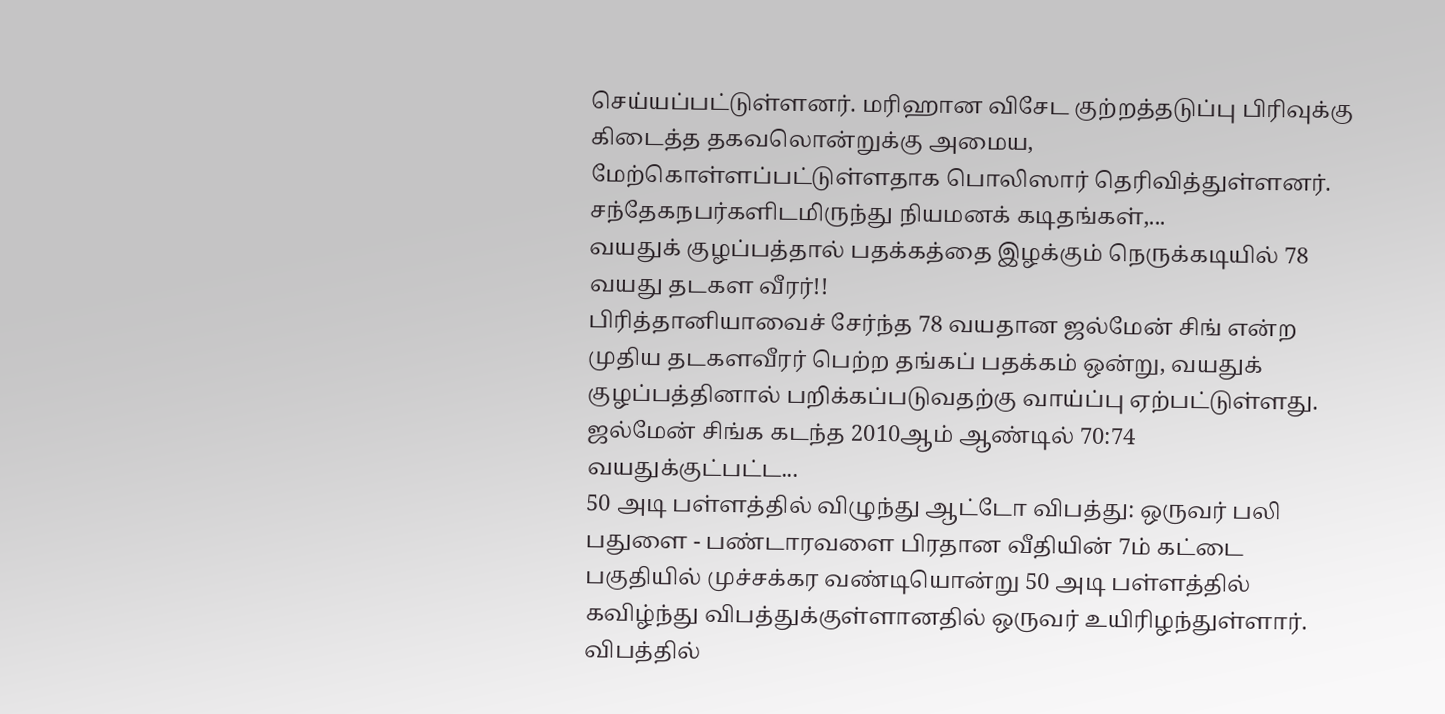செய்யப்பட்டுள்ளனர். மரிஹான விசேட குற்றத்தடுப்பு பிரிவுக்கு கிடைத்த தகவலொன்றுக்கு அமைய, மேற்கொள்ளப்பட்டுள்ளதாக பொலிஸார் தெரிவித்துள்ளனர். சந்தேகநபர்களிடமிருந்து நியமனக் கடிதங்கள்,...
வயதுக் குழப்பத்தால் பதக்கத்தை இழக்கும் நெருக்கடியில் 78 வயது தடகள வீரர்!!
பிரித்தானியாவைச் சேர்ந்த 78 வயதான ஜல்மேன் சிங் என்ற முதிய தடகளவீரர் பெற்ற தங்கப் பதக்கம் ஒன்று, வயதுக் குழப்பத்தினால் பறிக்கப்படுவதற்கு வாய்ப்பு ஏற்பட்டுள்ளது. ஜல்மேன் சிங்க கடந்த 2010ஆம் ஆண்டில் 70:74 வயதுக்குட்பட்ட...
50 அடி பள்ளத்தில் விழுந்து ஆட்டோ விபத்து: ஒருவர் பலி
பதுளை - பண்டாரவளை பிரதான வீதியின் 7ம் கட்டை பகுதியில் முச்சக்கர வண்டியொன்று 50 அடி பள்ளத்தில் கவிழ்ந்து விபத்துக்குள்ளானதில் ஒருவர் உயிரிழந்துள்ளார். விபத்தில்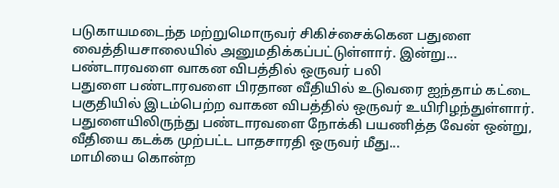படுகாயமடைந்த மற்றுமொருவர் சிகிச்சைக்கென பதுளை வைத்தியசாலையில் அனுமதிக்கப்பட்டுள்ளார். இன்று...
பண்டாரவளை வாகன விபத்தில் ஒருவர் பலி
பதுளை பண்டாரவளை பிரதான வீதியில் உடுவரை ஐந்தாம் கட்டை பகுதியில் இடம்பெற்ற வாகன விபத்தில் ஒருவர் உயிரிழந்துள்ளார். பதுளையிலிருந்து பண்டாரவளை நோக்கி பயணித்த வேன் ஒன்று, வீதியை கடக்க முற்பட்ட பாதசாரதி ஒருவர் மீது...
மாமியை கொன்ற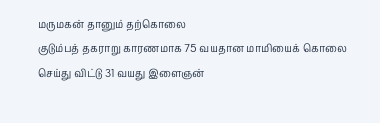மருமகன் தானும் தற்கொலை
குடும்பத் தகராறு காரணமாக 75 வயதான மாமியைக் கொலை செய்து விட்டு 31 வயது இளைஞன்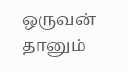ஒருவன் தானும்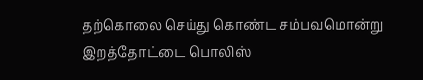தற்கொலை செய்து கொண்ட சம்பவமொன்று இறத்தோட்டை பொலிஸ்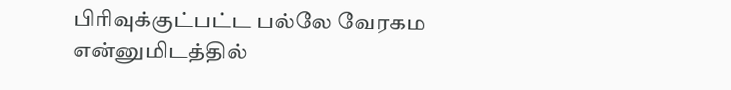பிரிவுக்குட்பட்ட பல்லே வேரகம என்னுமிடத்தில்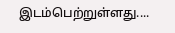இடம்பெற்றுள்ளது....